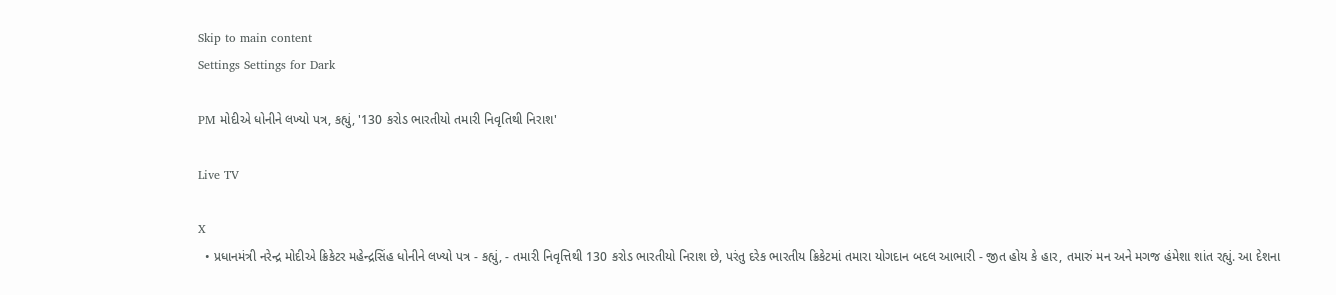Skip to main content
Settings Settings for Dark

PM મોદીએ ધોનીને લખ્યો પત્ર, કહ્યું, '130 કરોડ ભારતીયો તમારી નિવૃતિથી નિરાશ'

Live TV

X
  • પ્રધાનમંત્રી નરેન્દ્ર મોદીએ ક્રિકેટર મહેન્દ્રસિંહ ધોનીને લખ્યો પત્ર - કહ્યું, - તમારી નિવૃત્તિથી 130 કરોડ ભારતીયો નિરાશ છે, પરંતુ દરેક ભારતીય ક્રિકેટમાં તમારા યોગદાન બદલ આભારી - જીત હોય કે હાર, તમારું મન અને મગજ હંમેશા શાંત રહ્યું. આ દેશના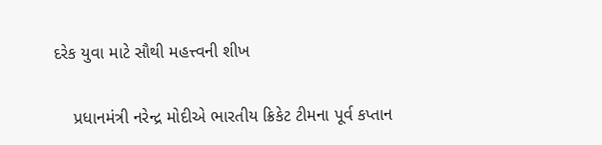દરેક યુવા માટે સૌથી મહત્ત્વની શીખ

    પ્રધાનમંત્રી નરેન્દ્ર મોદીએ ભારતીય ક્રિકેટ ટીમના પૂર્વ કપ્તાન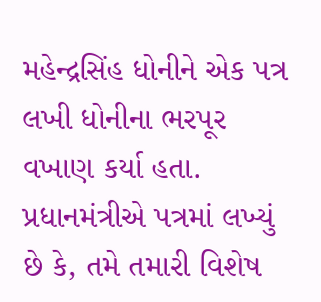મહેન્દ્રસિંહ ધોનીને એક પત્ર લખી ધોનીના ભરપૂર વખાણ કર્યા હતા. પ્રધાનમંત્રીએ પત્રમાં લખ્યું છે કે, તમે તમારી વિશેષ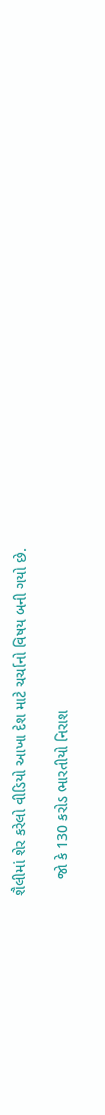શૈલીમાં શેર કરેલો વીડિયો આખા દેશ માટે ચર્ચાનો વિષય બની ગયો છે.

    જો કે 130 કરોડ ભારતીયો નિરાશ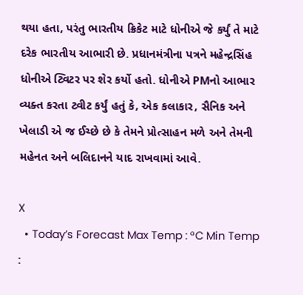થયા હતા, પરંતુ ભારતીય ક્રિકેટ માટે ધોનીએ જે કર્યું તે માટે દરેક ભારતીય આભારી છે. પ્રધાનમંત્રીના પત્રને મહેન્દ્રસિંહ ધોનીએ ટ્વિટર પર શેર કર્યો હતો. ધોનીએ PMનો આભાર વ્યક્ત કરતા ટ્વીટ કર્યું હતું કે, એક કલાકાર, સૈનિક અને ખેલાડી એ જ ઈચ્છે છે કે તેમને પ્રોત્સાહન મળે અને તેમની મહેનત અને બલિદાનને યાદ રાખવામાં આવે.

X
  • Today’s Forecast Max Temp : °C Min Temp :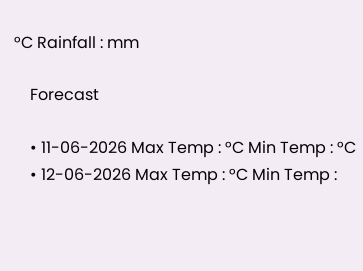°C Rainfall : mm

    Forecast

    • 11-06-2026 Max Temp : °C Min Temp : °C
    • 12-06-2026 Max Temp : °C Min Temp :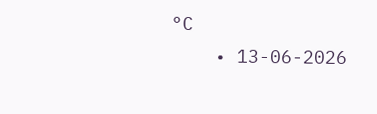°C
    • 13-06-2026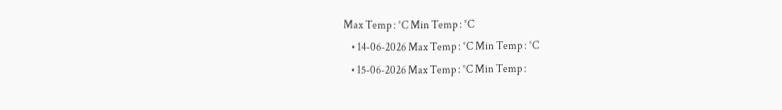Max Temp : °C Min Temp : °C
    • 14-06-2026 Max Temp : °C Min Temp : °C
    • 15-06-2026 Max Temp : °C Min Temp :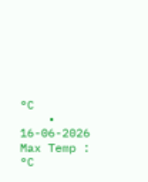°C
    • 16-06-2026 Max Temp : °C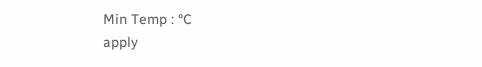Min Temp : °C
apply